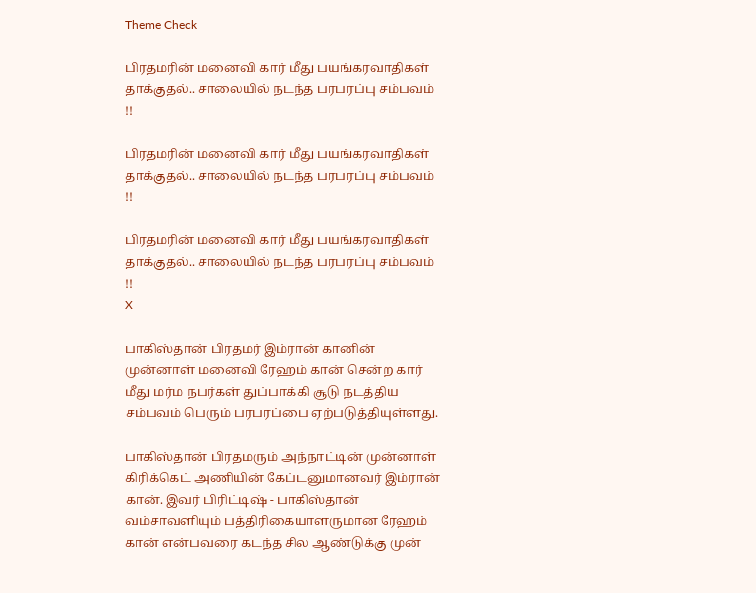Theme Check

பிரதமரின் மனைவி கார் மீது பயங்கரவாதிகள் தாக்குதல்.. சாலையில் நடந்த பரபரப்பு சம்பவம் !!

பிரதமரின் மனைவி கார் மீது பயங்கரவாதிகள் தாக்குதல்.. சாலையில் நடந்த பரபரப்பு சம்பவம் !!

பிரதமரின் மனைவி கார் மீது பயங்கரவாதிகள் தாக்குதல்.. சாலையில் நடந்த பரபரப்பு சம்பவம் !!
X

பாகிஸ்தான் பிரதமர் இம்ரான் கானின் முன்னாள் மனைவி ரேஹம் கான் சென்ற கார் மீது மர்ம நபர்கள் துப்பாக்கி சூடு நடத்திய சம்பவம் பெரும் பரபரப்பை ஏற்படுத்தியுள்ளது.

பாகிஸ்தான் பிரதமரும் அந்நாட்டின் முன்னாள் கிரிக்கெட் அணியின் கேப்டனுமானவர் இம்ரான் கான். இவர் பிரிட்டிஷ் - பாகிஸ்தான் வம்சாவளியும் பத்திரிகையாளருமான ரேஹம் கான் என்பவரை கடந்த சில ஆண்டுக்கு முன்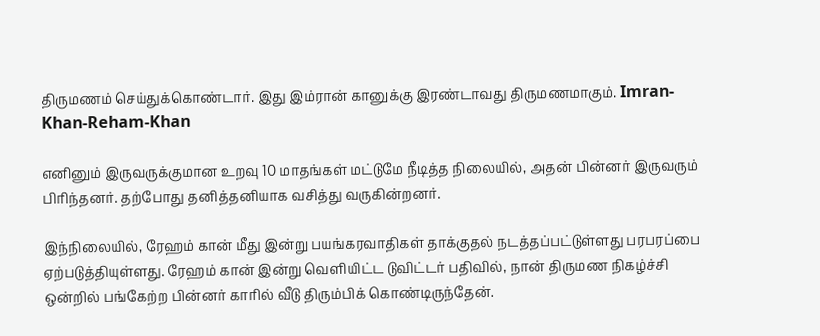திருமணம் செய்துக்கொண்டார். இது இம்ரான் கானுக்கு இரண்டாவது திருமணமாகும். Imran-Khan-Reham-Khan

எனினும் இருவருக்குமான உறவு 10 மாதங்கள் மட்டுமே நீடித்த நிலையில், அதன் பின்னர் இருவரும் பிரிந்தனர். தற்போது தனித்தனியாக வசித்து வருகின்றனர்.

இந்நிலையில், ரேஹம் கான் மீது இன்று பயங்கரவாதிகள் தாக்குதல் நடத்தப்பட்டுள்ளது பரபரப்பை ஏற்படுத்தியுள்ளது. ரேஹம் கான் இன்று வெளியிட்ட டுவிட்டர் பதிவில், நான் திருமண நிகழ்ச்சி ஒன்றில் பங்கேற்ற பின்னர் காரில் வீடு திரும்பிக் கொண்டிருந்தேன்.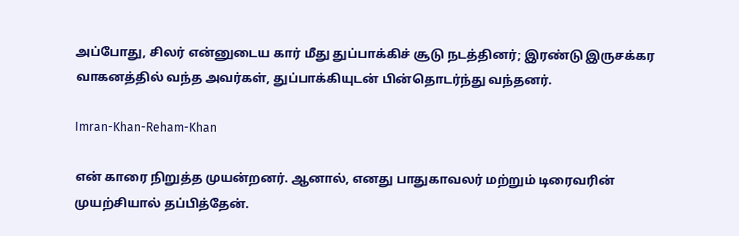அப்போது, சிலர் என்னுடைய கார் மீது துப்பாக்கிச் சூடு நடத்தினர்; இரண்டு இருசக்கர வாகனத்தில் வந்த அவர்கள், துப்பாக்கியுடன் பின்தொடர்ந்து வந்தனர்.

Imran-Khan-Reham-Khan

என் காரை நிறுத்த முயன்றனர். ஆனால், எனது பாதுகாவலர் மற்றும் டிரைவரின் முயற்சியால் தப்பித்தேன்.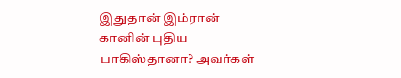இதுதான் இம்ரான் கானின் புதிய பாகிஸ்தானா? அவர்கள்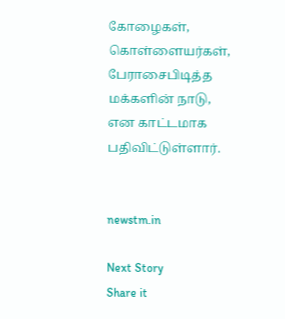கோழைகள், கொள்ளையர்கள், பேராசைபிடித்த மக்களின் நாடு, என காட்டமாக பதிவிட்டுள்ளார்.


newstm.in

Next Story
Share it